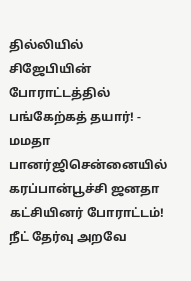தில்லியில் சிஜேபியின் போராட்டத்தில் பங்கேற்கத் தயார்! - மமதா பானர்ஜிசென்னையில் கரப்பான்பூச்சி ஜனதா கட்சியினர் போராட்டம்! நீட் தேர்வு அறவே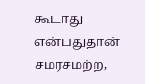கூடாது என்பதுதான் சமரசமற்ற,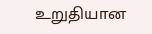உறுதியான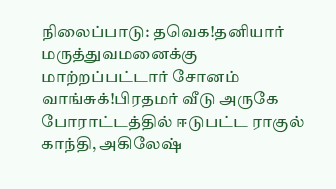நிலைப்பாடு: தவெக!தனியார் மருத்துவமனைக்கு மாற்றப்பட்டார் சோனம் வாங்சுக்!பிரதமர் வீடு அருகே போராட்டத்தில் ஈடுபட்ட ராகுல் காந்தி, அகிலேஷ்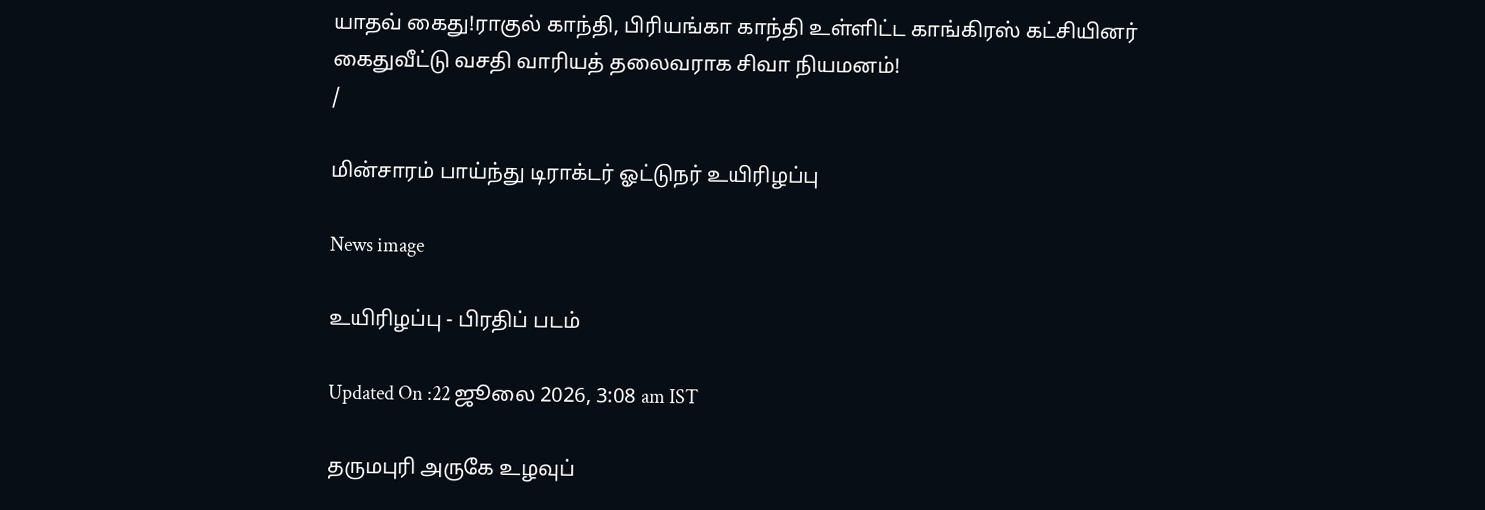யாதவ் கைது!ராகுல் காந்தி, பிரியங்கா காந்தி உள்ளிட்ட காங்கிரஸ் கட்சியினர் கைதுவீட்டு வசதி வாரியத் தலைவராக சிவா நியமனம்!
/

மின்சாரம் பாய்ந்து டிராக்டர் ஓட்டுநர் உயிரிழப்பு

News image

உயிரிழப்பு - பிரதிப் படம்

Updated On :22 ஜூலை 2026, 3:08 am IST

தருமபுரி அருகே உழவுப்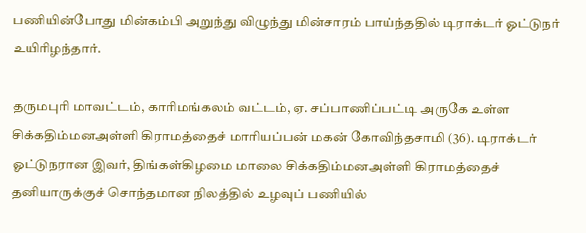பணியின்போது மின்கம்பி அறுந்து விழுந்து மின்சாரம் பாய்ந்ததில் டிராக்டர் ஓட்டுநர் உயிரிழந்தார்.

தருமபுரி மாவட்டம், காரிமங்கலம் வட்டம், ஏ. சப்பாணிப்பட்டி அருகே உள்ள சிக்கதிம்மனஅள்ளி கிராமத்தைச் மாரியப்பன் மகன் கோவிந்தசாமி (36). டிராக்டர் ஓட்டுநரான இவர், திங்கள்கிழமை மாலை சிக்கதிம்மனஅள்ளி கிராமத்தைச் தனியாருக்குச் சொந்தமான நிலத்தில் உழவுப் பணியில்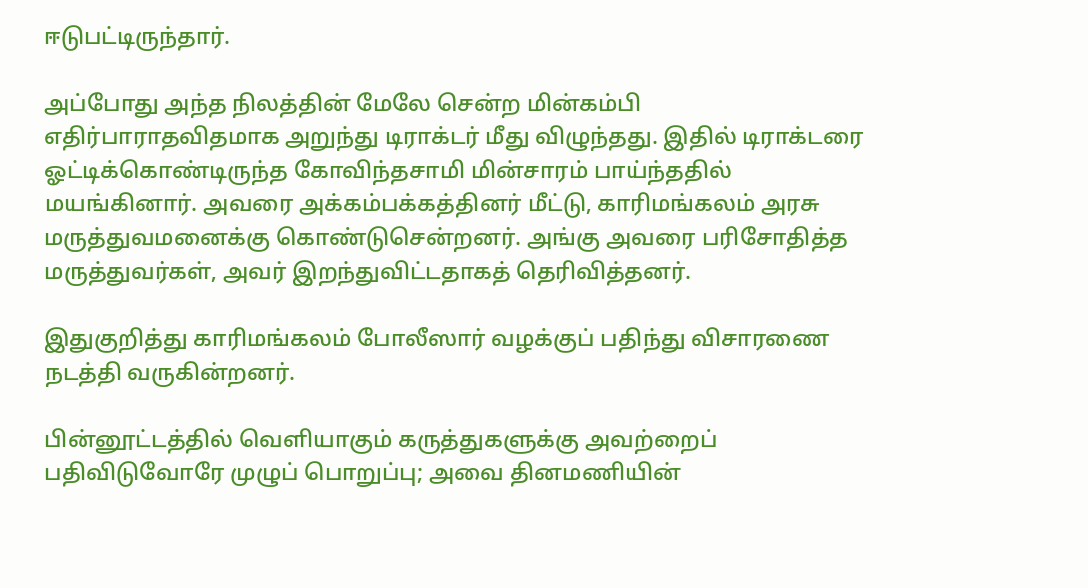ஈடுபட்டிருந்தார்.

அப்போது அந்த நிலத்தின் மேலே சென்ற மின்கம்பி எதிர்பாராதவிதமாக அறுந்து டிராக்டர் மீது விழுந்தது. இதில் டிராக்டரை ஓட்டிக்கொண்டிருந்த கோவிந்தசாமி மின்சாரம் பாய்ந்ததில் மயங்கினார். அவரை அக்கம்பக்கத்தினர் மீட்டு, காரிமங்கலம் அரசு மருத்துவமனைக்கு கொண்டுசென்றனர். அங்கு அவரை பரிசோதித்த மருத்துவர்கள், அவர் இறந்துவிட்டதாகத் தெரிவித்தனர்.

இதுகுறித்து காரிமங்கலம் போலீஸார் வழக்குப் பதிந்து விசாரணை நடத்தி வருகின்றனர்.

பின்னூட்டத்தில் வெளியாகும் கருத்துகளுக்கு அவற்றைப் பதிவிடுவோரே முழுப் பொறுப்பு; அவை தினமணியின்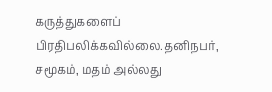கருத்துகளைப் பிரதிபலிக்கவில்லை.தனிநபர், சமூகம், மதம் அல்லது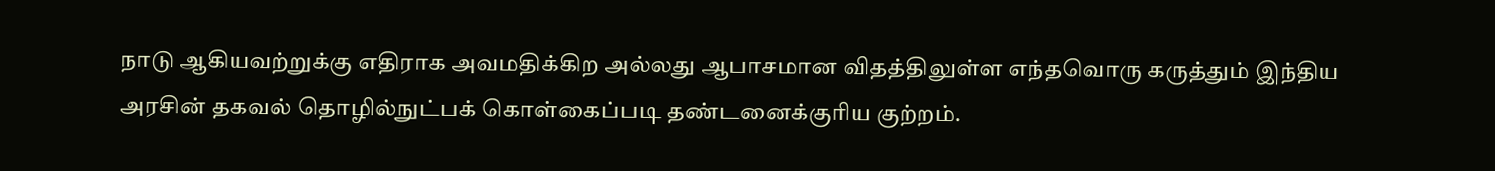நாடு ஆகியவற்றுக்கு எதிராக அவமதிக்கிற அல்லது ஆபாசமான விதத்திலுள்ள எந்தவொரு கருத்தும் இந்திய அரசின் தகவல் தொழில்நுட்பக் கொள்கைப்படி தண்டனைக்குரிய குற்றம்.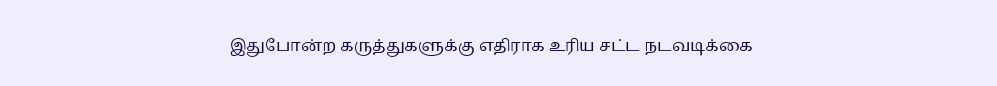இதுபோன்ற கருத்துகளுக்கு எதிராக உரிய சட்ட நடவடிக்கை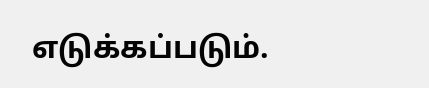எடுக்கப்படும்.